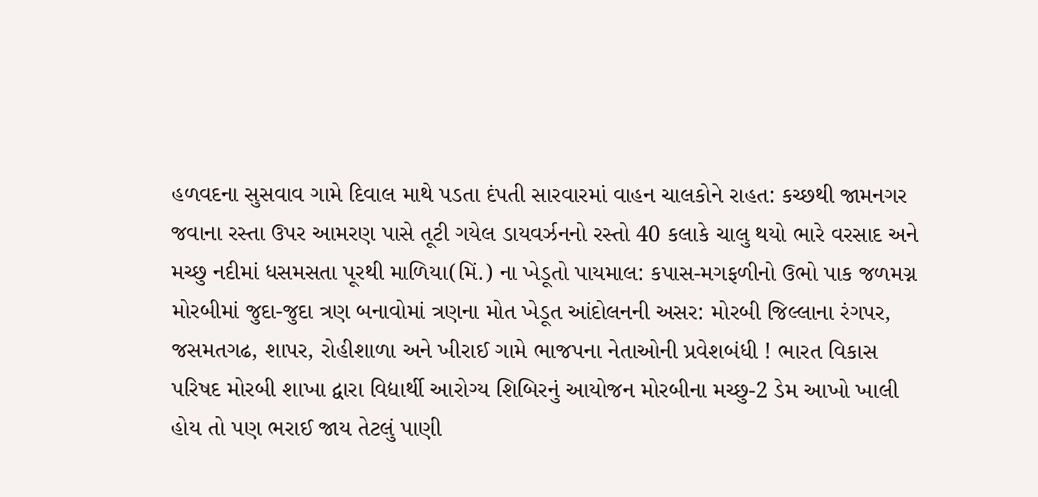હળવદના સુસવાવ ગામે દિવાલ માથે પડતા દંપતી સારવારમાં વાહન ચાલકોને રાહત: કચ્છથી જામનગર જવાના રસ્તા ઉપર આમરણ પાસે તૂટી ગયેલ ડાયવર્ઝનનો રસ્તો 40 કલાકે ચાલુ થયો ભારે વરસાદ અને મચ્છુ નદીમાં ધસમસતા પૂરથી માળિયા(મિં.) ના ખેડૂતો પાયમાલ: કપાસ-મગફળીનો ઉભો પાક જળમગ્ન મોરબીમાં જુદા-જુદા ત્રણ બનાવોમાં ત્રણના મોત ખેડૂત આંદોલનની અસર: મોરબી જિલ્લાના રંગપર, જસમતગઢ, શાપર, રોહીશાળા અને ખીરાઈ ગામે ભાજપના નેતાઓની પ્રવેશબંધી ! ભારત વિકાસ પરિષદ મોરબી શાખા દ્વારા વિદ્યાર્થી આરોગ્ય શિબિરનું આયોજન મોરબીના મચ્છુ-2 ડેમ આખો ખાલી હોય તો પણ ભરાઈ જાય તેટલું પાણી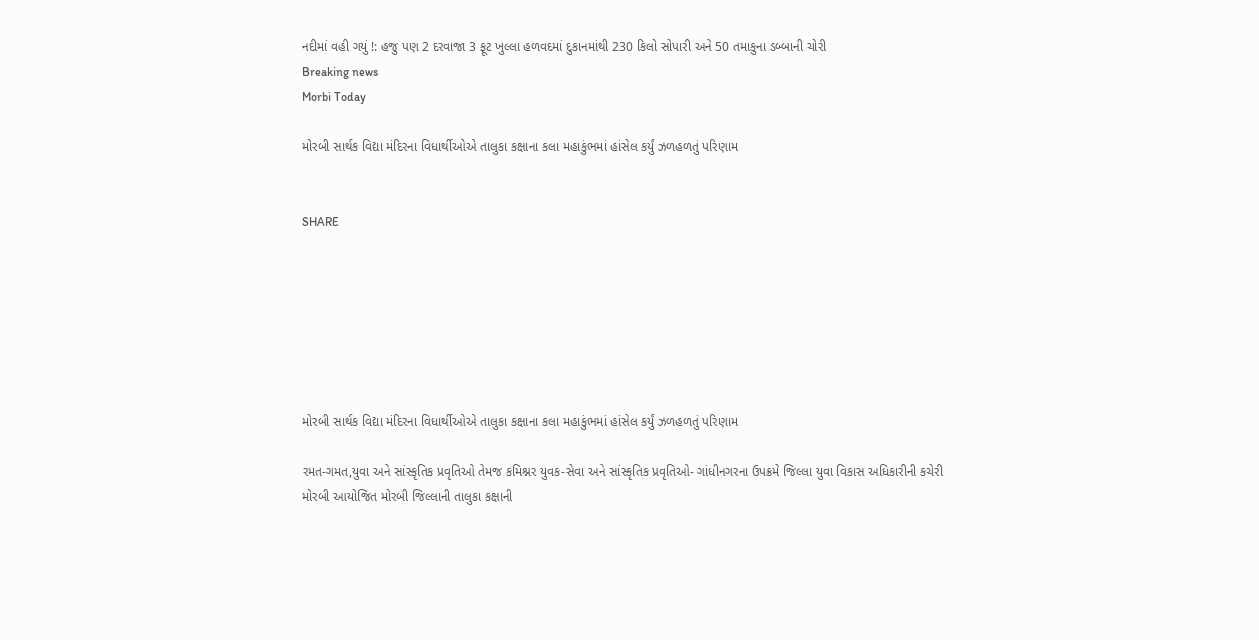નદીમાં વહી ગયું !: હજુ પણ 2 દરવાજા 3 ફૂટ ખુલ્લા હળવદમાં દુકાનમાંથી 230 કિલો સોપારી અને 50 તમાકુના ડબ્બાની ચોરી
Breaking news
Morbi Today

મોરબી સાર્થક વિદ્યા મંદિરના વિધાર્થીઓએ તાલુકા કક્ષાના કલા મહાકુંભમાં હાંસેલ કર્યું ઝળહળતું પરિણામ


SHARE







મોરબી સાર્થક વિદ્યા મંદિરના વિધાર્થીઓએ તાલુકા કક્ષાના કલા મહાકુંભમાં હાંસેલ કર્યું ઝળહળતું પરિણામ

રમત-ગમત,યુવા અને સાંસ્કૃતિક પ્રવૃતિઓ તેમજ કમિશ્નર યુવક-સેવા અને સાંસ્કૃતિક પ્રવૃતિઓ- ગાંધીનગરના ઉપક્રમે જિલ્લા યુવા વિકાસ અધિકારીની કચેરી મોરબી આયોજિત મોરબી જિલ્લાની તાલુકા કક્ષાની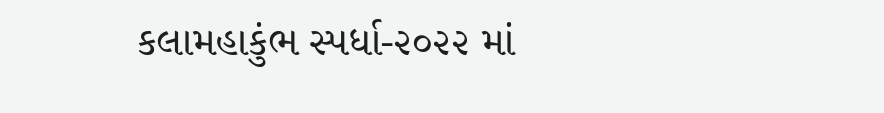કલામહાકુંભ સ્પર્ધા-૨૦૨૨ માં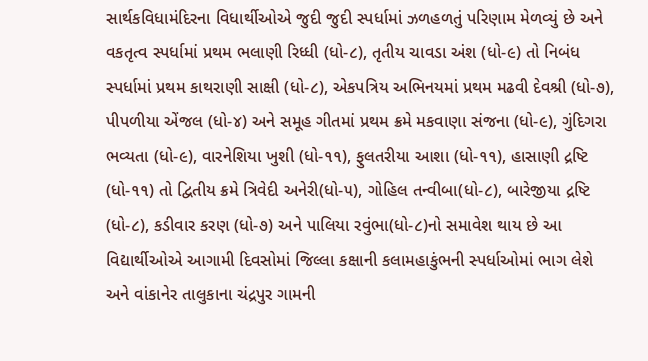સાર્થકવિધામંદિરના વિધાર્થીઓએ જુદી જુદી સ્પર્ધામાં ઝળહળતું પરિણામ મેળવ્યું છે અને વકતૃત્વ સ્પર્ધામાં પ્રથમ ભલાણી રિધ્ધી (ધો-૮), તૃતીય ચાવડા અંશ (ધો-૯) તો નિબંધ સ્પર્ધામાં પ્રથમ કાથરાણી સાક્ષી (ધો-૮), એકપત્રિય અભિનયમાં પ્રથમ મઢવી દેવશ્રી (ધો-૭), પીપળીયા એંજલ (ધો-૪) અને સમૂહ ગીતમાં પ્રથમ ક્રમે મકવાણા સંજના (ધો-૯), ગુંદિગરા ભવ્યતા (ધો-૯), વારનેશિયા ખુશી (ધો-૧૧), ફુલતરીયા આશા (ધો-૧૧), હાસાણી દ્રષ્ટિ (ધો-૧૧) તો દ્વિતીય ક્રમે ત્રિવેદી અનેરી(ધો-૫), ગોહિલ તન્વીબા(ધો-૮), બારેજીયા દ્રષ્ટિ (ધો-૮), કડીવાર કરણ (ધો-૭) અને પાલિયા રવુંભા(ધો-૮)નો સમાવેશ થાય છે આ વિદ્યાર્થીઓએ આગામી દિવસોમાં જિલ્લા કક્ષાની કલામહાકુંભની સ્પર્ધાઓમાં ભાગ લેશે અને વાંકાનેર તાલુકાના ચંદ્રપુર ગામની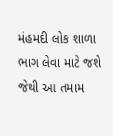મંહમદી લોક શાળા ભાગ લેવા માટે જશે જેથી આ તમામ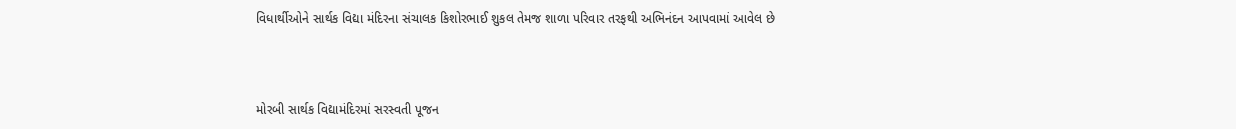વિધાર્થીઓને સાર્થક વિદ્યા મંદિરના સંચાલક કિશોરભાઈ શુકલ તેમજ શાળા પરિવાર તરફથી અભિનંદન આપવામાં આવેલ છે



મોરબી સાર્થક વિદ્યામંદિરમાં સરસ્વતી પૂજન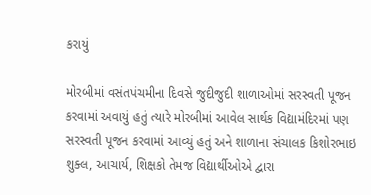કરાયું

મોરબીમાં વસંતપંચમીના દિવસે જુદીજુદી શાળાઓમાં સરસ્વતી પૂજન કરવામાં અવાયું હતું ત્યારે મોરબીમાં આવેલ સાર્થક વિદ્યામંદિરમાં પણ સરસ્વતી પૂજન કરવામાં આવ્યું હતું અને શાળાના સંચાલક કિશોરભાઇ શુક્લ, આચાર્ય, શિક્ષકો તેમજ વિદ્યાર્થીઓએ દ્વારા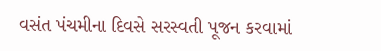વસંત પંચમીના દિવસે સરસ્વતી પૂજન કરવામાં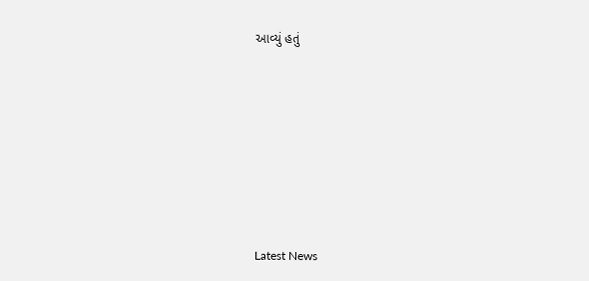આવ્યું હતું








Latest News